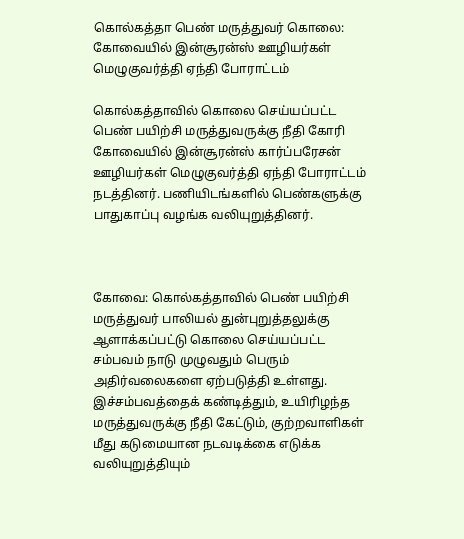கொல்கத்தா பெண் மருத்துவர் கொலை: கோவையில் இன்சூரன்ஸ் ஊழியர்கள் மெழுகுவர்த்தி ஏந்தி போராட்டம்

கொல்கத்தாவில் கொலை செய்யப்பட்ட பெண் பயிற்சி மருத்துவருக்கு நீதி கோரி கோவையில் இன்சூரன்ஸ் கார்ப்பரேசன் ஊழியர்கள் மெழுகுவர்த்தி ஏந்தி போராட்டம் நடத்தினர். பணியிடங்களில் பெண்களுக்கு பாதுகாப்பு வழங்க வலியுறுத்தினர்.



கோவை: கொல்கத்தாவில் பெண் பயிற்சி மருத்துவர் பாலியல் துன்புறுத்தலுக்கு ஆளாக்கப்பட்டு கொலை செய்யப்பட்ட சம்பவம் நாடு முழுவதும் பெரும் அதிர்வலைகளை ஏற்படுத்தி உள்ளது. இச்சம்பவத்தைக் கண்டித்தும், உயிரிழந்த மருத்துவருக்கு நீதி கேட்டும், குற்றவாளிகள் மீது கடுமையான நடவடிக்கை எடுக்க வலியுறுத்தியும்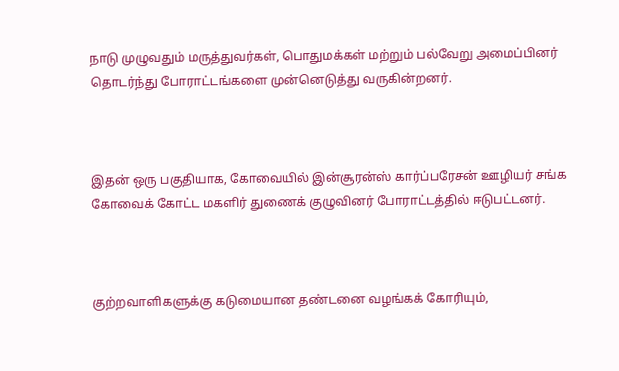நாடு முழுவதும் மருத்துவர்கள், பொதுமக்கள் மற்றும் பல்வேறு அமைப்பினர் தொடர்ந்து போராட்டங்களை முன்னெடுத்து வருகின்றனர்.



இதன் ஒரு பகுதியாக, கோவையில் இன்சூரன்ஸ் கார்ப்பரேசன் ஊழியர் சங்க கோவைக் கோட்ட மகளிர் துணைக் குழுவினர் போராட்டத்தில் ஈடுபட்டனர்.



குற்றவாளிகளுக்கு கடுமையான தண்டனை வழங்கக் கோரியும்,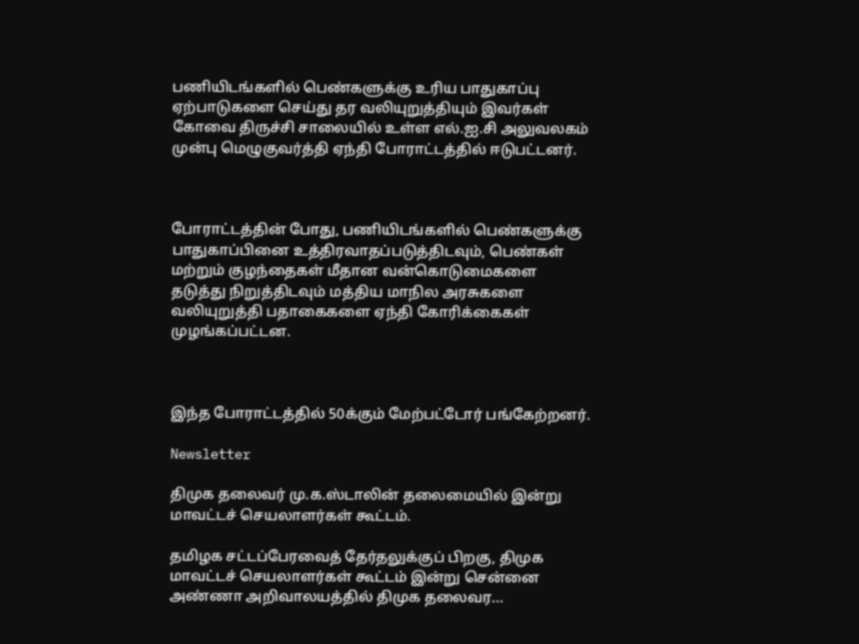பணியிடங்களில் பெண்களுக்கு உரிய பாதுகாப்பு ஏற்பாடுகளை செய்து தர வலியுறுத்தியும் இவர்கள் கோவை திருச்சி சாலையில் உள்ள எல்.ஐ.சி அலுவலகம் முன்பு மெழுகுவர்த்தி ஏந்தி போராட்டத்தில் ஈடுபட்டனர்.



போராட்டத்தின் போது, பணியிடங்களில் பெண்களுக்கு பாதுகாப்பினை உத்திரவாதப்படுத்திடவும், பெண்கள் மற்றும் குழந்தைகள் மீதான வன்கொடுமைகளை தடுத்து நிறுத்திடவும் மத்திய மாநில அரசுகளை வலியுறுத்தி பதாகைகளை ஏந்தி கோரிக்கைகள் முழங்கப்பட்டன.



இந்த போராட்டத்தில் 50க்கும் மேற்பட்டோர் பங்கேற்றனர்.

Newsletter

திமுக தலைவர் மு.க.ஸ்டாலின் தலைமையில் இன்று மாவட்டச் செயலாளர்கள் கூட்டம்.

தமிழக சட்டப்பேரவைத் தேர்தலுக்குப் பிறகு, திமுக மாவட்டச் செயலாளர்கள் கூட்டம் இன்று சென்னை அண்ணா அறிவாலயத்தில் திமுக தலைவர...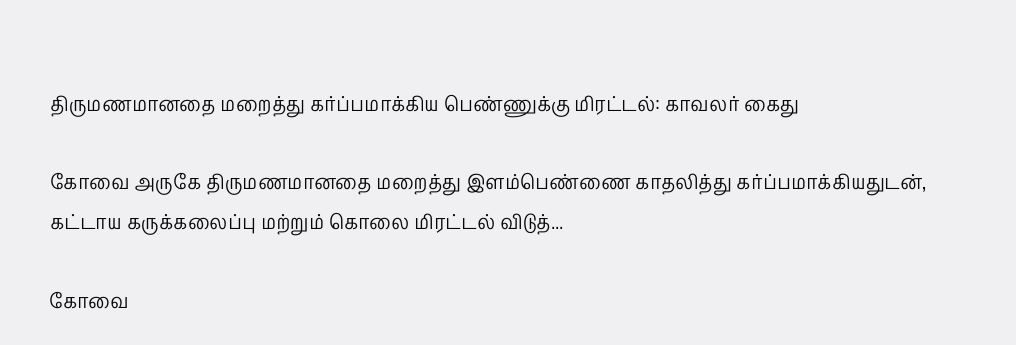திருமணமானதை மறைத்து கர்ப்பமாக்கிய பெண்ணுக்கு மிரட்டல்: காவலர் கைது

கோவை அருகே திருமணமானதை மறைத்து இளம்பெண்ணை காதலித்து கர்ப்பமாக்கியதுடன், கட்டாய கருக்கலைப்பு மற்றும் கொலை மிரட்டல் விடுத்...

கோவை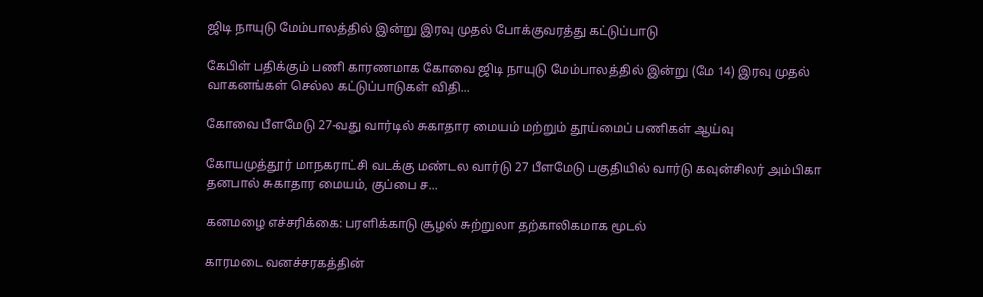ஜிடி நாயுடு மேம்பாலத்தில் இன்று இரவு முதல் போக்குவரத்து கட்டுப்பாடு

கேபிள் பதிக்கும் பணி காரணமாக கோவை ஜிடி நாயுடு மேம்பாலத்தில் இன்று (மே 14) இரவு முதல் வாகனங்கள் செல்ல கட்டுப்பாடுகள் விதி...

கோவை பீளமேடு 27-வது வார்டில் சுகாதார மையம் மற்றும் தூய்மைப் பணிகள் ஆய்வு

கோயமுத்தூர் மாநகராட்சி வடக்கு மண்டல வார்டு 27 பீளமேடு பகுதியில் வார்டு கவுன்சிலர் அம்பிகா தனபால் சுகாதார மையம், குப்பை ச...

கனமழை எச்சரிக்கை: பரளிக்காடு சூழல் சுற்றுலா தற்காலிகமாக மூடல்

காரமடை வனச்சரகத்தின்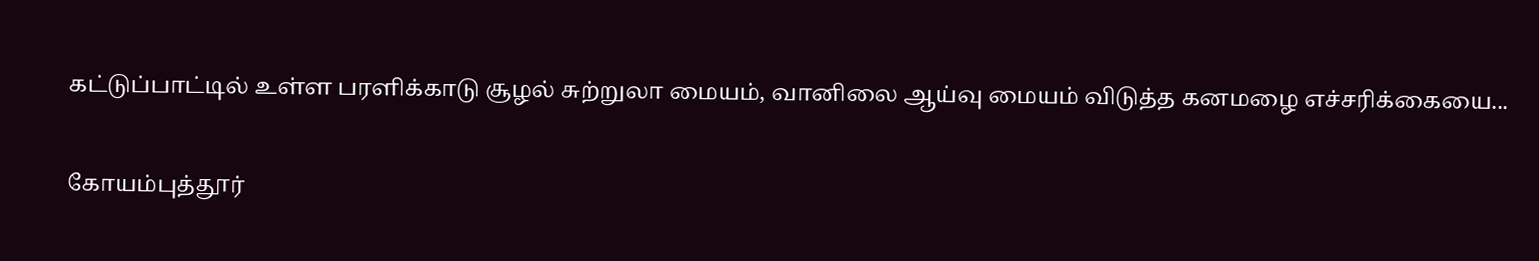கட்டுப்பாட்டில் உள்ள பரளிக்காடு சூழல் சுற்றுலா மையம், வானிலை ஆய்வு மையம் விடுத்த கனமழை எச்சரிக்கையை...

கோயம்புத்தூர்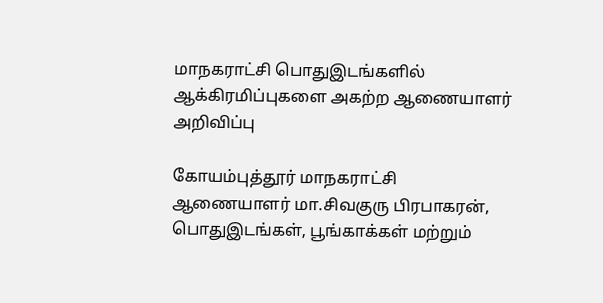மாநகராட்சி பொதுஇடங்களில் ஆக்கிரமிப்புகளை அகற்ற ஆணையாளர் அறிவிப்பு

கோயம்புத்தூர் மாநகராட்சி ஆணையாளர் மா.சிவகுரு பிரபாகரன், பொதுஇடங்கள், பூங்காக்கள் மற்றும்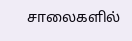சாலைகளில்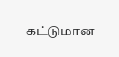கட்டுமான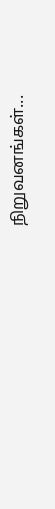நிறுவனங்கள்...